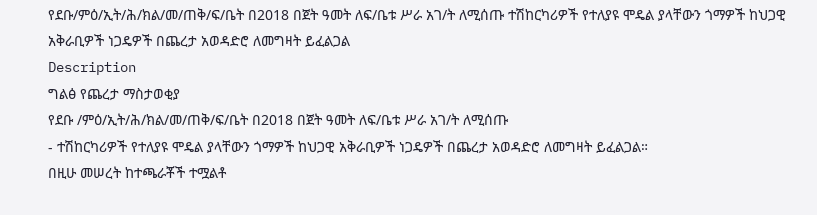የደቡ/ምዕ/ኢት/ሕ/ክል/መ/ጠቅ/ፍ/ቤት በ2018 በጀት ዓመት ለፍ/ቤቱ ሥራ አገ/ት ለሚሰጡ ተሽከርካሪዎች የተለያዩ ሞዴል ያላቸውን ጎማዎች ከህጋዊ አቅራቢዎች ነጋዴዎች በጨረታ አወዳድሮ ለመግዛት ይፈልጋል
Description
ግልፅ የጨረታ ማስታወቂያ
የደቡ /ምዕ/ኢት/ሕ/ክል/መ/ጠቅ/ፍ/ቤት በ2018 በጀት ዓመት ለፍ/ቤቱ ሥራ አገ/ት ለሚሰጡ
- ተሽከርካሪዎች የተለያዩ ሞዴል ያላቸውን ጎማዎች ከህጋዊ አቅራቢዎች ነጋዴዎች በጨረታ አወዳድሮ ለመግዛት ይፈልጋል።
በዚሁ መሠረት ከተጫራቾች ተሟልቶ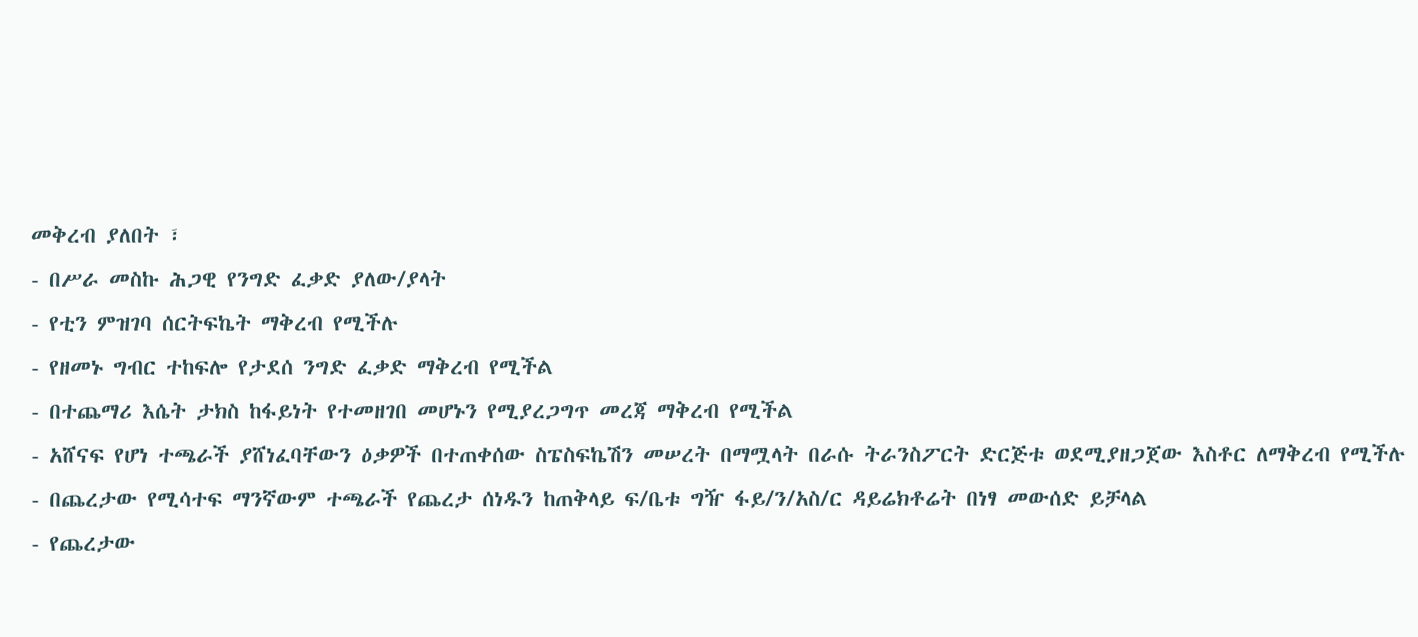መቅረብ ያለበት ፣
- በሥራ መስኩ ሕጋዊ የንግድ ፈቃድ ያለው/ያላት
- የቲን ምዝገባ ሰርትፍኬት ማቅረብ የሚችሉ
- የዘመኑ ግብር ተከፍሎ የታደሰ ንግድ ፈቃድ ማቅረብ የሚችል
- በተጨማሪ እሴት ታክስ ከፋይነት የተመዘገበ መሆኑን የሚያረጋግጥ መረጃ ማቅረብ የሚችል
- አሸናፍ የሆነ ተጫራች ያሸነፈባቸውን ዕቃዎች በተጠቀሰው ስፔስፍኬሽን መሠረት በማሟላት በራሱ ትራንስፖርት ድርጅቱ ወደሚያዘጋጀው እስቶር ለማቅረብ የሚችሉ
- በጨረታው የሚሳተፍ ማንኛውም ተጫራች የጨረታ ሰነዱን ከጠቅላይ ፍ/ቤቱ ግዥ ፋይ/ን/አስ/ር ዳይሬክቶሬት በነፃ መውሰድ ይቻላል
- የጨረታው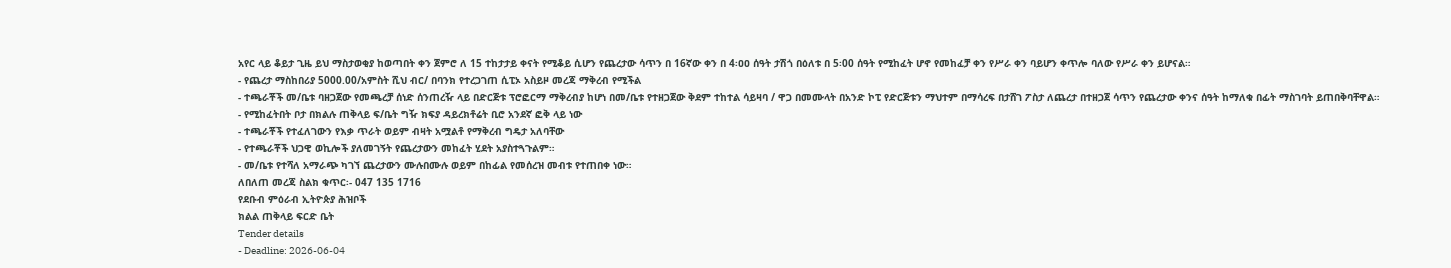አየር ላይ ቆይታ ጊዜ ይህ ማስታወቂያ ከወጣበት ቀን ጀምሮ ለ 15 ተከታታይ ቀናት የሚቆይ ሲሆን የጨረታው ሳጥን በ 16ኛው ቀን በ 4፡ዐዐ ሰዓት ታሽጎ በዕለቱ በ 5፡00 ሰዓት የሚከፈት ሆኖ የመከፈቻ ቀን የሥራ ቀን ባይሆን ቀጥሎ ባለው የሥራ ቀን ይሆናል።
- የጨረታ ማስከበሪያ 5000.00/አምስት ሺህ ብር/ በባንክ የተረጋገጠ ሲፒኦ አስይዞ መረጃ ማቅረብ የሚችል
- ተጫራቾች መ/ቤቱ ባዘጋጀው የመጫረቻ ሰነድ ሰንጠረዥ ላይ በድርጅቱ ፕሮፎርማ ማቅረብያ ከሆነ በመ/ቤቱ የተዘጋጀው ቅደም ተከተል ሳይዛባ / ዋጋ በመሙላት በአንድ ኮፒ የድርጅቱን ማህተም በማሳረፍ በታሸገ ፖስታ ለጨረታ በተዘጋጀ ሳጥን የጨረታው ቀንና ሰዓት ከማለቁ በፊት ማስገባት ይጠበቅባቸዋል።
- የሚከፈትበት ቦታ በክልሉ ጠቅላይ ፍ/ቤት ግዥ ክፍያ ዳይረክቶሬት ቢሮ አንደኛ ፎቅ ላይ ነው
- ተጫራቾች የተፈለገውን የእቃ ጥራት ወይም ብዛት አሟልቶ የማቅረብ ግዴታ አለባቸው
- የተጫራቾች ህጋዊ ወኪሎች ያለመገኝት የጨረታውን መከፈት ሂደት አያስተጓጉልም።
- መ/ቤቱ የተሻለ አማራጭ ካገኘ ጨረታውን ሙሉበሙሉ ወይም በከፊል የመሰረዝ መብቱ የተጠበቀ ነው።
ለበለጠ መረጃ ስልክ ቁጥር፡- 047 135 1716
የደቡብ ምዕራብ ኢትዮጵያ ሕዝቦች
ክልል ጠቅላይ ፍርድ ቤት
Tender details
- Deadline: 2026-06-04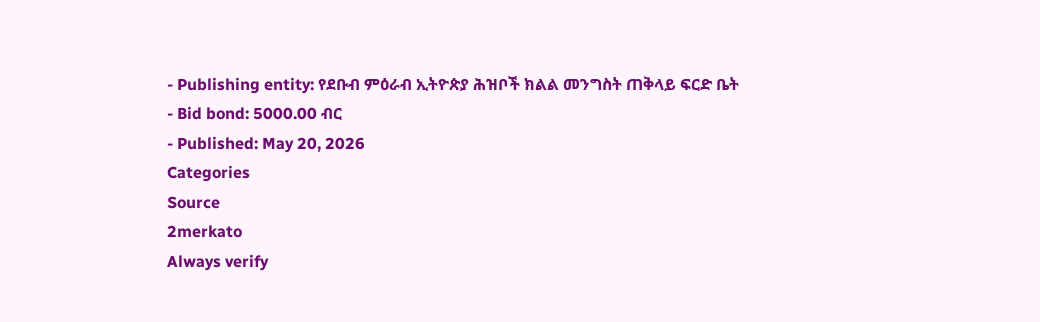- Publishing entity: የደቡብ ምዕራብ ኢትዮጵያ ሕዝቦች ክልል መንግስት ጠቅላይ ፍርድ ቤት
- Bid bond: 5000.00 ብር
- Published: May 20, 2026
Categories
Source
2merkato
Always verify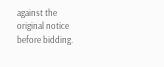against the original notice before bidding.